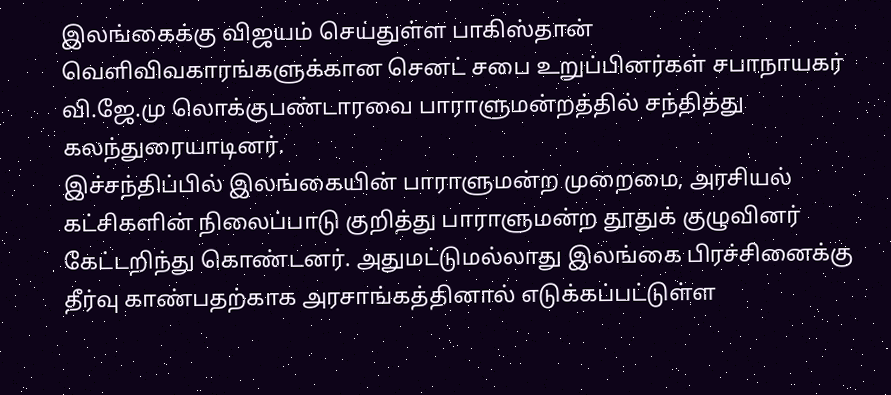இலங்கைக்கு விஜயம் செய்துள்ள பாகிஸ்தான் வெளிவிவகாரங்களுக்கான செனட் சபை உறுப்பினர்கள் சபாநாயகர் வி.ஜே.மு லொக்குபண்டாரவை பாராளுமன்றத்தில் சந்தித்து கலந்துரையாடினர்.
இச்சந்திப்பில் இலங்கையின் பாராளுமன்ற முறைமை, அரசியல் கட்சிகளின் நிலைப்பாடு குறித்து பாராளுமன்ற தூதுக் குழுவினர் கேட்டறிந்து கொண்டனர். அதுமட்டுமல்லாது இலங்கை பிரச்சினைக்கு தீர்வு காண்பதற்காக அரசாங்கத்தினால் எடுக்கப்பட்டுள்ள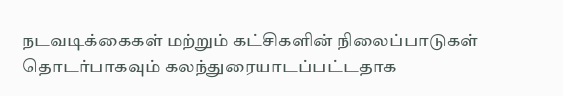நடவடிக்கைகள் மற்றும் கட்சிகளின் நிலைப்பாடுகள் தொடர்பாகவும் கலந்துரையாடப்பட்டதாக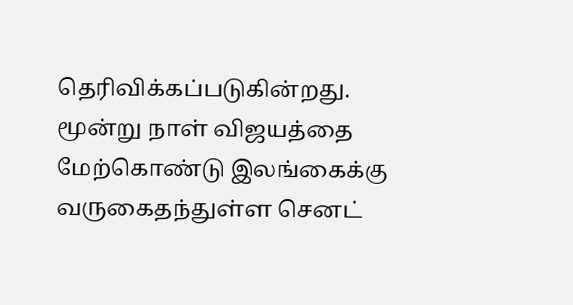தெரிவிக்கப்படுகின்றது.
மூன்று நாள் விஜயத்தை மேற்கொண்டு இலங்கைக்கு வருகைதந்துள்ள செனட்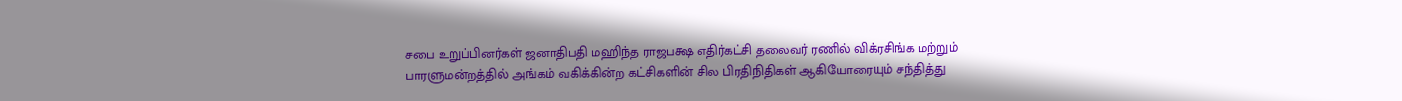சபை உறுப்பினர்கள் ஜனாதிபதி மஹிந்த ராஜபக்ஷ எதிர்கட்சி தலைவர் ரணில் விக்ரசிங்க மற்றும் பாரளுமன்றத்தில் அங்கம் வகிக்கின்ற கட்சிகளின் சில பிரதிநிதிகள் ஆகியோரையும் சந்தித்து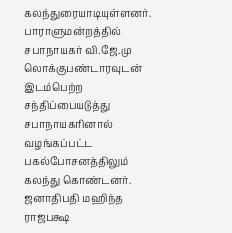கலந்துரையாடியுள்ளனர்.
பாராளுமன்றத்தில் சபாநாயகர் வி.ஜே.மு லொக்குபண்டாரவுடன் இடம்பெற்ற சந்திப்பையடுத்து சபாநாயகரினால் வழங்கப்பட்ட பகல்போசனத்திலும் கலந்து கொண்டனர். ஜனாதிபதி மஹிந்த ராஜபக்ஷ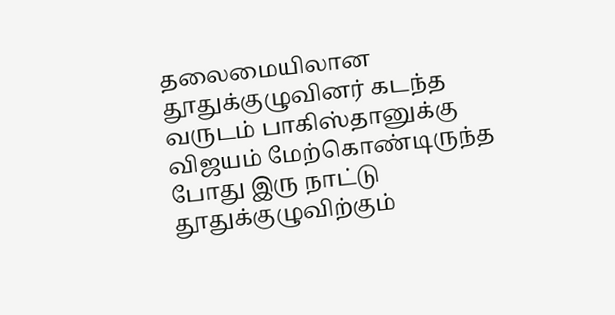தலைமையிலான தூதுக்குழுவினர் கடந்த வருடம் பாகிஸ்தானுக்கு விஜயம் மேற்கொண்டிருந்த போது இரு நாட்டு தூதுக்குழுவிற்கும்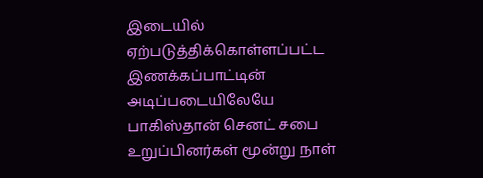இடையில் ஏற்படுத்திக்கொள்ளப்பட்ட இணக்கப்பாட்டின் அடிப்படையிலேயே பாகிஸ்தான் செனட் சபை உறுப்பினர்கள் மூன்று நாள்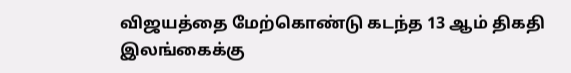விஜயத்தை மேற்கொண்டு கடந்த 13 ஆம் திகதி இலங்கைக்கு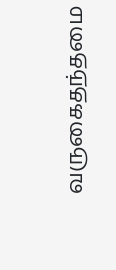வருகைதந்தமை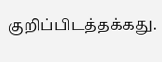குறிப்பிடத்தக்கது.